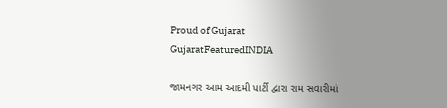Proud of Gujarat
GujaratFeaturedINDIA

જામનગર આમ આદમી પાર્ટી દ્વારા રામ સવારીમાં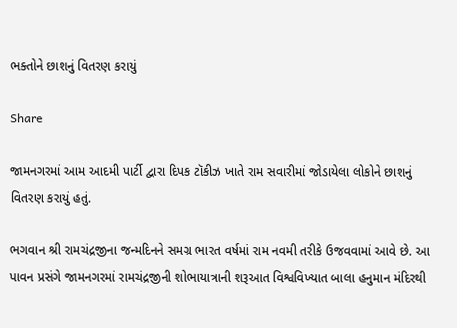ભક્તોને છાશનું વિતરણ કરાયું

Share

જામનગરમાં આમ આદમી પાર્ટી દ્વારા દિપક ટૉકીઝ ખાતે રામ સવારીમાં જોડાયેલા લોકોને છાશનું વિતરણ કરાયું હતું.

ભગવાન શ્રી રામચંદ્રજીના જન્મદિનને સમગ્ર ભારત વર્ષમાં રામ નવમી તરીકે ઉજવવામાં આવે છે. આ પાવન પ્રસંગે જામનગરમાં રામચંદ્રજીની શોભાયાત્રાની શરૂઆત વિશ્વવિખ્યાત બાલા હનુમાન મંદિરથી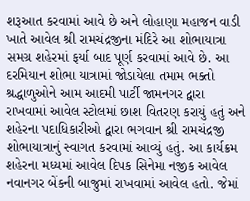શરૂઆત કરવામાં આવે છે અને લોહાણા મહાજન વાડી ખાતે આવેલ શ્રી રામચંદ્રજીના મંદિરે આ શોભાયાત્રા સમગ્ર શહેરમાં ફર્યા બાદ પૂર્ણ કરવામાં આવે છે. આ દરમિયાન શોભા યાત્રામાં જોડાયેલા તમામ ભક્તો શ્રદ્ધાળુઓને આમ આદમી પાર્ટી જામનગર દ્વારા રાખવામાં આવેલ સ્ટોલમાં છાશ વિતરણ કરાયું હતું અને શહેરના પદાધિકારીઓ દ્વારા ભગવાન શ્રી રામચંદ્રજી શોભાયાત્રાનું સ્વાગત કરવામાં આવ્યું હતું. આ કાર્યક્રમ શહેરના મધ્યમાં આવેલ દિપક સિનેમા નજીક આવેલ નવાનગર બેંકની બાજુમાં રાખવામાં આવેલ હતો. જેમાં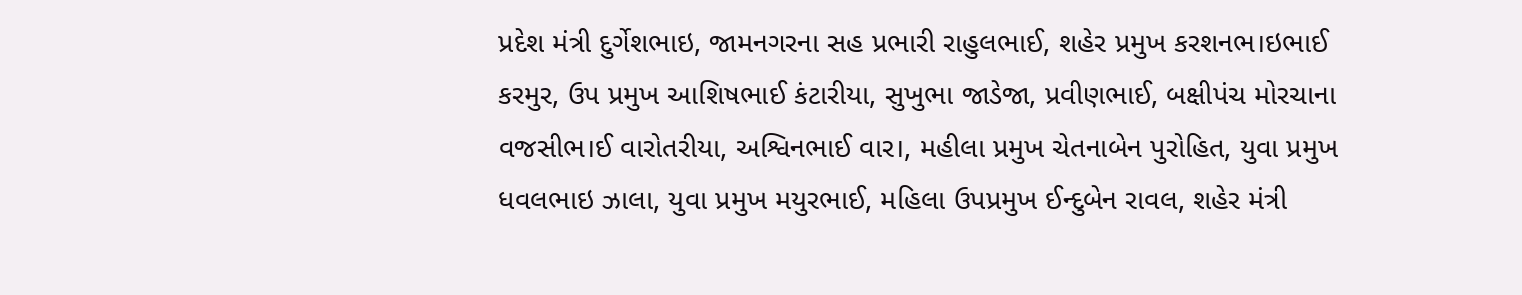પ્રદેશ મંત્રી દુર્ગેશભાઇ, જામનગરના સહ પ્રભારી રાહુલભાઈ, શહેર પ્રમુખ કરશનભ।ઇભાઈ કરમુર, ઉપ પ્રમુખ આશિષભાઈ કંટારીયા, સુખુભા જાડેજા, પ્રવીણભાઈ, બક્ષીપંચ મોરચાના વજસીભ।ઈ વારોતરીયા, અશ્વિનભાઈ વાર।, મહીલા પ્રમુખ ચેતનાબેન પુરોહિત, યુવા પ્રમુખ ધવલભાઇ ઝાલા, યુવા પ્રમુખ મયુરભાઈ, મહિલા ઉપપ્રમુખ ઈન્દુબેન રાવલ, શહેર મંત્રી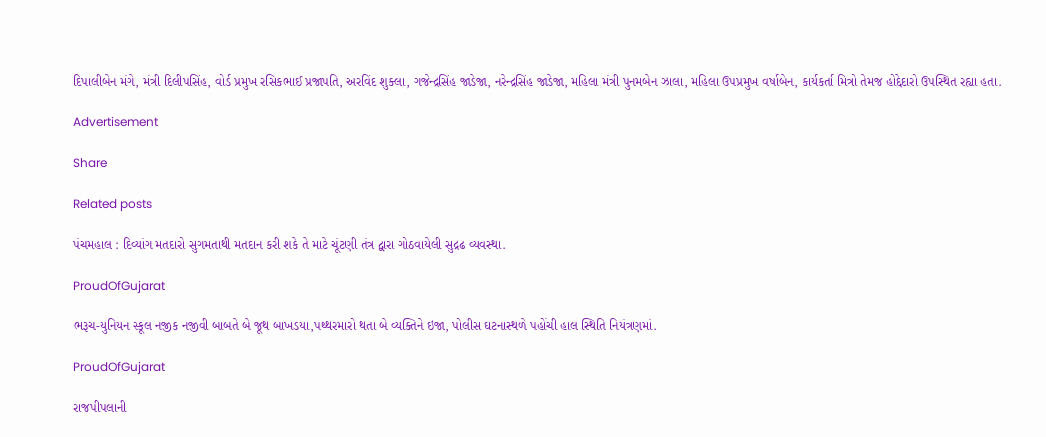દિપાલીબેન મંગે, મંત્રી દિલીપસિંહ, વોર્ડ પ્રમુખ રસિકભાઈ પ્રજાપતિ, અરવિંદ શુક્લા, ગજેન્દ્રસિંહ જાડેજા, નરેન્દ્રસિંહ જાડેજા, મહિલા મંત્રી પુનમબેન ઝાલા, મહિલા ઉપપ્રમુખ વર્ષાબેન, કાર્યકર્તા મિત્રો તેમજ હોદ્દેદારો ઉપસ્થિત રહ્યા હતા.

Advertisement

Share

Related posts

પંચમહાલ : દિવ્યાંગ મતદારો સુગમતાથી મતદાન કરી શકે તે માટે ચૂંટણી તંત્ર દ્વારા ગોઠવાયેલી સુદ્રઢ વ્યવસ્થા.

ProudOfGujarat

ભરૂચ-યુનિયન સ્કૂલ નજીક નજીવી બાબતે બે જૂથ બાખડયા,પથ્થરમારો થતા બે વ્યક્તિને ઇજા, પોલીસ ઘટનાસ્થળે પહોંચી હાલ સ્થિતિ નિયંત્રણમાં.

ProudOfGujarat

રાજપીપલાની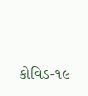કોવિડ-૧૯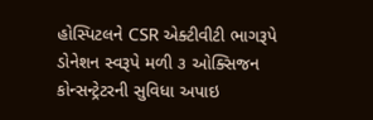હોસ્પિટલને CSR એક્ટીવીટી ભાગરૂપે ડોનેશન સ્વરૂપે મળી ૩ ઓક્સિજન કોન્સન્ટ્રેટરની સુવિધા અપાઇ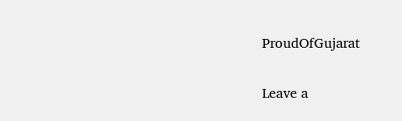ProudOfGujarat

Leave a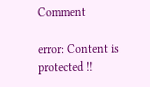Comment

error: Content is protected !!